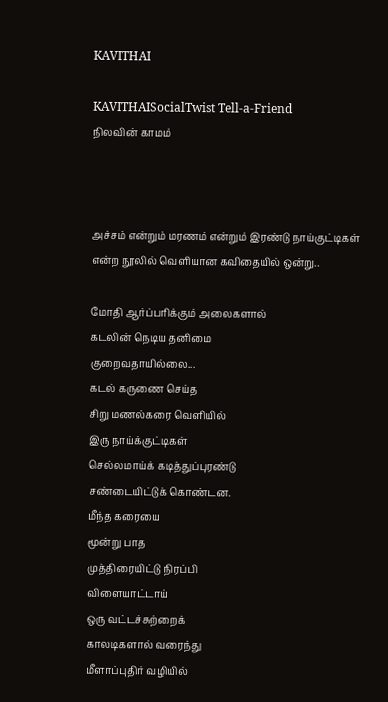KAVITHAI

KAVITHAISocialTwist Tell-a-Friend
நிலவின் காமம்



அச்சம் என்றும் மரணம் என்றும் இரண்டு நாய்குட்டிகள் எ‌‌ன்ற நூ‌லி‌ல் வெ‌ளியான க‌விதை‌யி‌ல் ஒ‌ன்று..

மோதி ஆர்ப்பரிக்கும் அலைகளால்
கடலின் நெடிய தனிமை
குறைவதாயில்லை...
கடல் கருணை செய்த
சிறு மணல்கரை வெளியில்
இரு நாய்க்குட்டிகள்
செல்லமாய்க் கடித்துப்புரண்டு
சண்டையிட்டுக் கொண்டன.
மீந்த கரையை
மூன்று பாத
முத்திரையிட்டு நிரப்பி
விளையாட்டாய்
ஒரு வட்டச்சுற்றைக்
காலடிகளால் வரைந்து
மீளாப்புதிர் வழியில்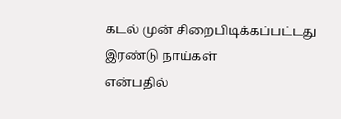கடல் முன் சிறைபிடிக்கப்பட்டது
இரண்டு நாய்கள்
என்பதில்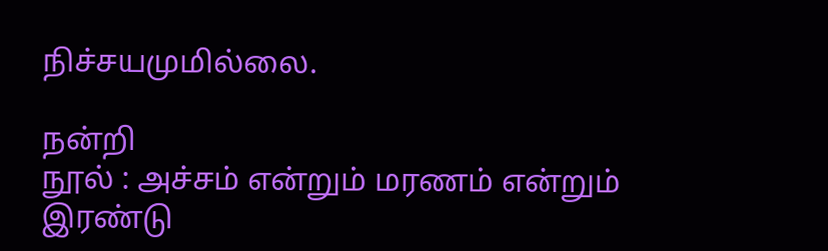நிச்சயமுமில்லை.

நன்றி
நூல் : அச்சம் என்றும் மரணம் என்றும் இரண்டு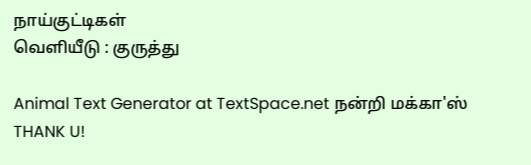நாய்குட்டிகள்
வெளியீடு : குருத்து

Animal Text Generator at TextSpace.net நன்றி மக்கா'ஸ் THANK U!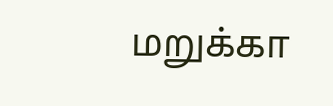மறுக்கா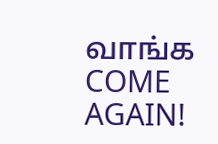வாங்க COME AGAIN!